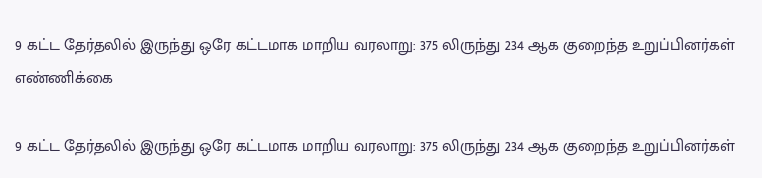9 கட்ட தேர்தலில் இருந்து ஒரே கட்டமாக மாறிய வரலாறு: 375 லிருந்து 234 ஆக குறைந்த உறுப்பினர்கள் எண்ணிக்கை

9 கட்ட தேர்தலில் இருந்து ஒரே கட்டமாக மாறிய வரலாறு: 375 லிருந்து 234 ஆக குறைந்த உறுப்பினர்கள்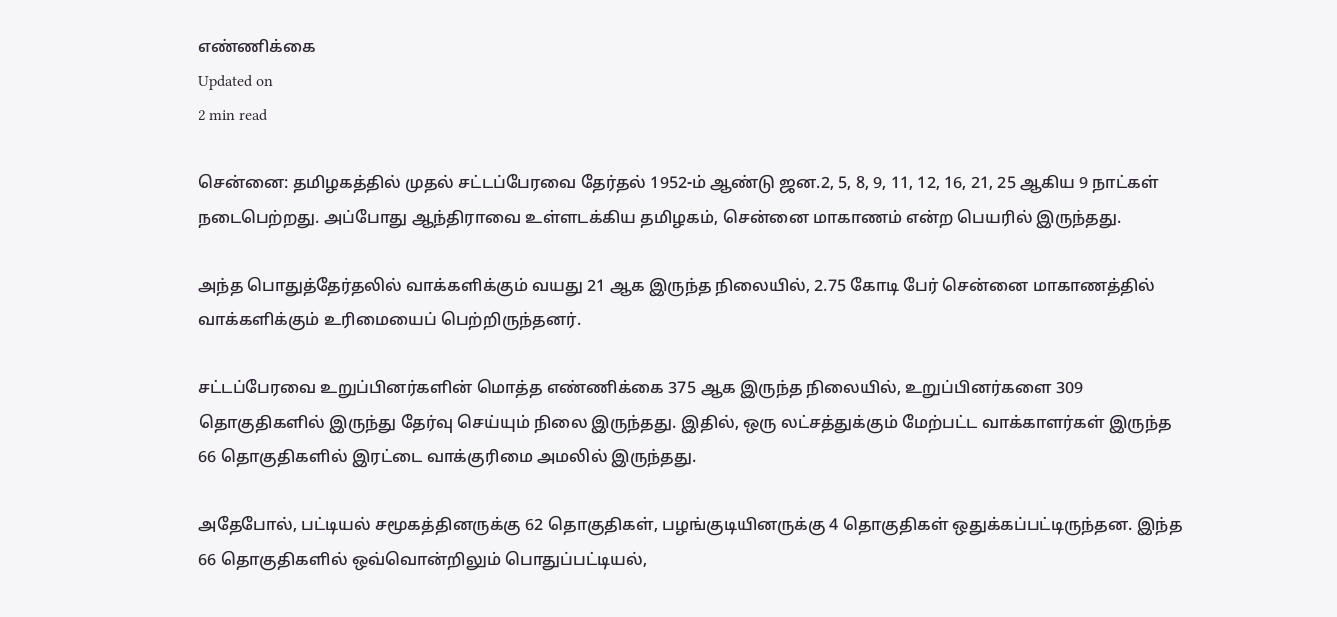எண்ணிக்கை
Updated on
2 min read

சென்னை: தமிழகத்தில் முதல் சட்டப்பேரவை தேர்தல் 1952-ம் ஆண்டு ஜன.2, 5, 8, 9, 11, 12, 16, 21, 25 ஆகிய 9 நாட்கள் நடைபெற்றது. அப்போது ஆந்திராவை உள்ளடக்கிய தமிழகம், சென்னை மாகாணம் என்ற பெயரில் இருந்தது.

அந்த பொதுத்தேர்தலில் வாக்களிக்கும் வயது 21 ஆக இருந்த நிலையில், 2.75 கோடி பேர் சென்னை மாகாணத்தில் வாக்களிக்கும் உரிமையைப் பெற்றிருந்தனர்.

சட்டப்பேரவை உறுப்பினர்களின் மொத்த எண்ணிக்கை 375 ஆக இருந்த நிலையில், உறுப்பினர்களை 309 தொகுதிகளில் இருந்து தேர்வு செய்யும் நிலை இருந்தது. இதில், ஒரு லட்சத்துக்கும் மேற்பட்ட வாக்காளர்கள் இருந்த 66 தொகுதிகளில் இரட்டை வாக்குரிமை அமலில் இருந்தது.

அதேபோல், பட்டியல் சமூகத்தினருக்கு 62 தொகுதிகள், பழங்குடியினருக்கு 4 தொகுதிகள் ஒதுக்கப்பட்டிருந்தன. இந்த 66 தொகுதிகளில் ஒவ்வொன்றிலும் பொதுப்பட்டியல்,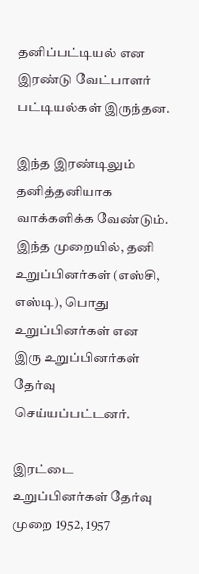தனிப்பட்டியல் என இரண்டு வேட்பாளர் பட்டியல்கள் இருந்தன.

இந்த இரண்டிலும் தனித்தனியாக வாக்களிக்க வேண்டும். இந்த முறையில், தனி உறுப்பினர்கள் (எஸ்சி, எஸ்டி), பொது உறுப்பினர்கள் என இரு உறுப்பினர்கள் தேர்வு செய்யப்பட்டனர்.

இரட்டை உறுப்பினர்கள் தேர்வு முறை 1952, 1957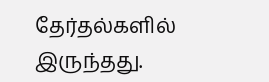தேர்தல்களில் இருந்தது.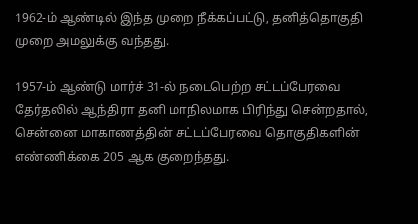1962-ம் ஆண்டில் இந்த முறை நீக்கப்பட்டு, தனித்தொகுதி முறை அமலுக்கு வந்தது.

1957-ம் ஆண்டு மார்ச் 31-ல் நடைபெற்ற சட்டப்பேரவை தேர்தலில் ஆந்திரா தனி மாநிலமாக பிரிந்து சென்றதால், சென்னை மாகாணத்தின் சட்டப்பேரவை தொகுதிகளின் எண்ணிக்கை 205 ஆக குறைந்தது.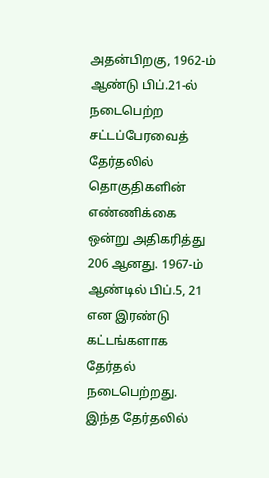அதன்பிறகு, 1962-ம் ஆண்டு பிப்.21-ல் நடைபெற்ற சட்டப்பேரவைத் தேர்தலில் தொகுதிகளின் எண்ணிக்கை ஒன்று அதிகரித்து 206 ஆனது. 1967-ம் ஆண்டில் பிப்.5, 21 என இரண்டு கட்டங்களாக தேர்தல் நடைபெற்றது. இந்த தேர்தலில்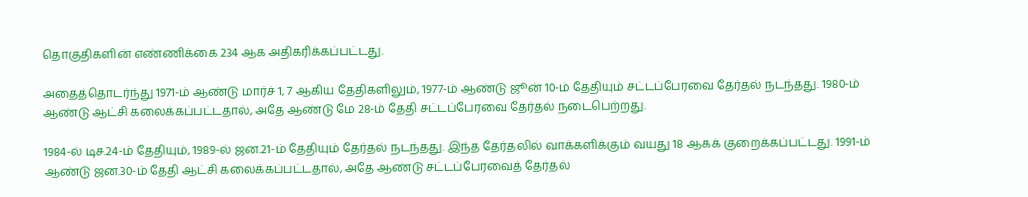தொகுதிகளின் எண்ணிக்கை 234 ஆக அதிகரிக்கப்பட்டது.

அதைத்தொடர்ந்து 1971-ம் ஆண்டு மார்ச் 1, 7 ஆகிய தேதிகளிலும், 1977-ம் ஆண்டு ஜூன் 10-ம் தேதியும் சட்டப்பேரவை தேர்தல் நடந்தது. 1980-ம் ஆண்டு ஆட்சி கலைக்கப்பட்டதால், அதே ஆண்டு மே 28-ம் தேதி சட்டப்பேரவை தேர்தல் நடைபெற்றது.

1984-ல் டிச.24-ம் தேதியும், 1989-ல் ஜன.21-ம் தேதியும் தேர்தல் நடந்தது. இந்த தேர்தலில் வாக்களிக்கும் வயது 18 ஆகக் குறைக்கப்பட்டது. 1991-ம் ஆண்டு ஜன.30-ம் தேதி ஆட்சி கலைக்கப்பட்டதால், அதே ஆண்டு சட்டப்பேரவைத் தேர்தல்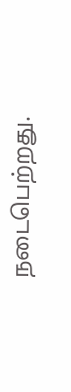நடைபெற்றது.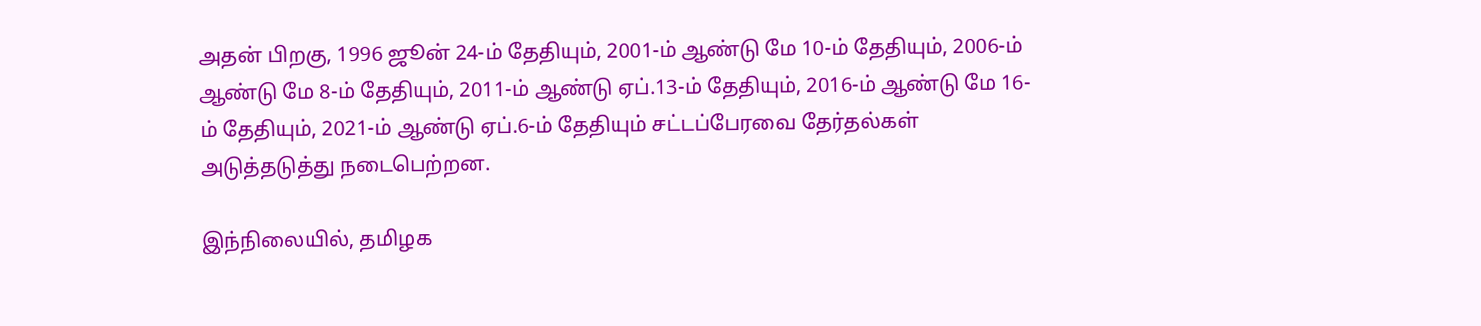அதன் பிறகு, 1996 ஜூன் 24-ம் தேதியும், 2001-ம் ஆண்டு மே 10-ம் தேதியும், 2006-ம் ஆண்டு மே 8-ம் தேதியும், 2011-ம் ஆண்டு ஏப்.13-ம் தேதியும், 2016-ம் ஆண்டு மே 16-ம் தேதியும், 2021-ம் ஆண்டு ஏப்.6-ம் தேதியும் சட்டப்பேரவை தேர்தல்கள் அடுத்தடுத்து நடைபெற்றன.

இந்நிலையில், தமிழக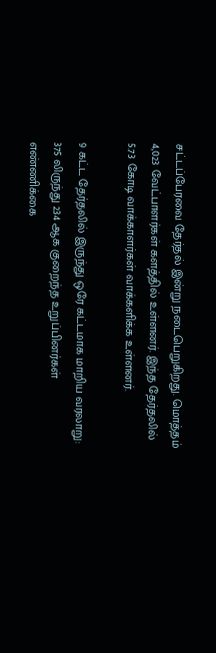சட்டப்பேரவை தேர்தல் இன்று நடைபெறுகிறது. மொத்தம் 4,023 வேட்பாளர்கள் களத்தில் உள்ளனர். இந்த தேர்தலில் 5.73 கோடி வாக்காளர்கள் வாக்களிக்க உள்ளனர்.

9 கட்ட தேர்தலில் இருந்து ஒரே கட்டமாக மாறிய வரலாறு: 375 லிருந்து 234 ஆக குறைந்த உறுப்பினர்கள் எண்ணிக்கை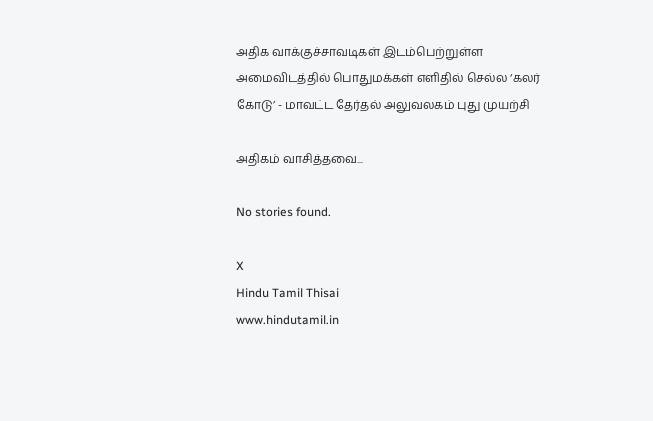அதிக வாக்குச்சாவடிகள் இடம்பெற்றுள்ள அமைவிடத்தில் பொதுமக்கள் எளிதில் செல்ல ‘கலர் கோடு’ - மாவட்ட தேர்தல் அலுவலகம் புது முயற்சி

அதிகம் வாசித்தவை...

No stories found.

X
Hindu Tamil Thisai
www.hindutamil.in